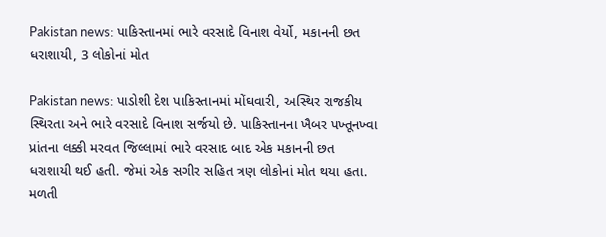Pakistan news: પાકિસ્તાનમાં ભારે વરસાદે વિનાશ વેર્યો, મકાનની છત ધરાશાયી, 3 લોકોનાં મોત

Pakistan news: પાડોશી દેશ પાકિસ્તાનમાં મોંઘવારી, અસ્થિર રાજકીય સ્થિરતા અને ભારે વરસાદે વિનાશ સર્જયો છે. પાકિસ્તાનના ખૈબર પખ્તૂનખ્વા પ્રાંતના લક્કી મરવત જિલ્લામાં ભારે વરસાદ બાદ એક મકાનની છત ધરાશાયી થઈ હતી. જેમાં એક સગીર સહિત ત્રણ લોકોનાં મોત થયા હતા. મળતી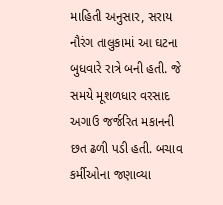માહિતી અનુસાર, સરાય નૌરંગ તાલુકામાં આ ઘટના બુધવારે રાત્રે બની હતી. જે સમયે મૂશળધાર વરસાદ અગાઉ જર્જરિત મકાનની છત ઢળી પડી હતી. બચાવ કર્મીઓના જણાવ્યા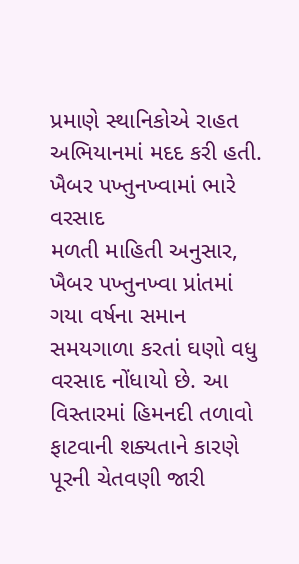પ્રમાણે સ્થાનિકોએ રાહત અભિયાનમાં મદદ કરી હતી.
ખૈબર પખ્તુનખ્વામાં ભારે વરસાદ
મળતી માહિતી અનુસાર, ખૈબર પખ્તુનખ્વા પ્રાંતમાં ગયા વર્ષના સમાન સમયગાળા કરતાં ઘણો વધુ વરસાદ નોંધાયો છે. આ વિસ્તારમાં હિમનદી તળાવો ફાટવાની શક્યતાને કારણે પૂરની ચેતવણી જારી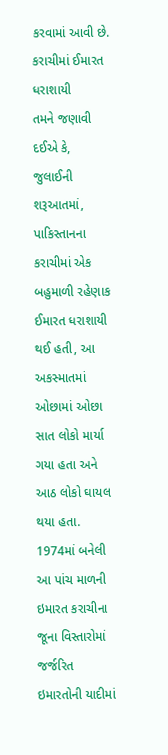કરવામાં આવી છે.
કરાચીમાં ઈમારત ધરાશાયી
તમને જણાવી દઈએ કે, જુલાઈની શરૂઆતમાં, પાકિસ્તાનના કરાચીમાં એક બહુમાળી રહેણાક ઈમારત ધરાશાયી થઈ હતી, આ અકસ્માતમાં ઓછામાં ઓછા સાત લોકો માર્યા ગયા હતા અને આઠ લોકો ઘાયલ થયા હતા. 1974માં બનેલી આ પાંચ માળની ઇમારત કરાચીના જૂના વિસ્તારોમાં જર્જરિત ઇમારતોની યાદીમાં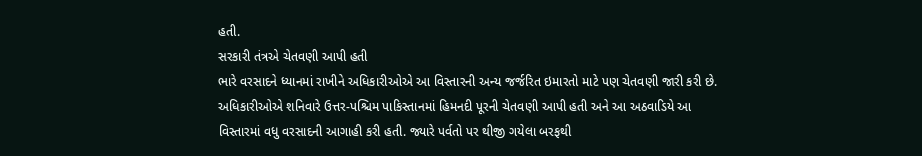હતી.
સરકારી તંત્રએ ચેતવણી આપી હતી
ભારે વરસાદને ધ્યાનમાં રાખીને અધિકારીઓએ આ વિસ્તારની અન્ય જર્જરિત ઇમારતો માટે પણ ચેતવણી જારી કરી છે. અધિકારીઓએ શનિવારે ઉત્તર-પશ્ચિમ પાકિસ્તાનમાં હિમનદી પૂરની ચેતવણી આપી હતી અને આ અઠવાડિયે આ વિસ્તારમાં વધુ વરસાદની આગાહી કરી હતી. જ્યારે પર્વતો પર થીજી ગયેલા બરફથી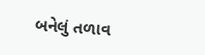બનેલું તળાવ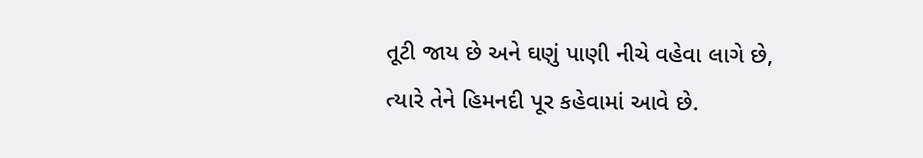તૂટી જાય છે અને ઘણું પાણી નીચે વહેવા લાગે છે, ત્યારે તેને હિમનદી પૂર કહેવામાં આવે છે.